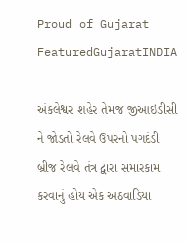Proud of Gujarat
FeaturedGujaratINDIA

અંકલેશ્વર શહેર તેમજ જીઆઇડીસી ને જોડતો રેલવે ઉપરનો પગદંડી બ્રીજ રેલવે તંત્ર દ્વારા સમારકામ કરવાનું હોય એક અઠવાડિયા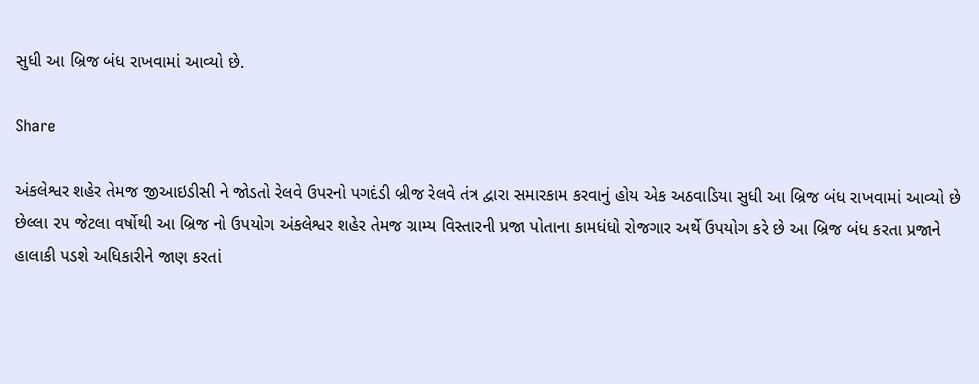સુધી આ બ્રિજ બંધ રાખવામાં આવ્યો છે.

Share

અંકલેશ્વર શહેર તેમજ જીઆઇડીસી ને જોડતો રેલવે ઉપરનો પગદંડી બ્રીજ રેલવે તંત્ર દ્વારા સમારકામ કરવાનું હોય એક અઠવાડિયા સુધી આ બ્રિજ બંધ રાખવામાં આવ્યો છે છેલ્લા ૨૫ જેટલા વર્ષોથી આ બ્રિજ નો ઉપયોગ અંકલેશ્વર શહેર તેમજ ગ્રામ્ય વિસ્તારની પ્રજા પોતાના કામધંધો રોજગાર અર્થે ઉપયોગ કરે છે આ બ્રિજ બંધ કરતા પ્રજાને હાલાકી પડશે અધિકારીને જાણ કરતાં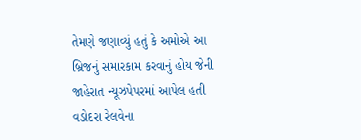તેમણે જણાવ્યું હતું કે અમોએ આ બ્રિજનું સમારકામ કરવાનું હોય જેની જાહેરાત ન્યૂઝપેપરમાં આપેલ હતી વડોદરા રેલવેના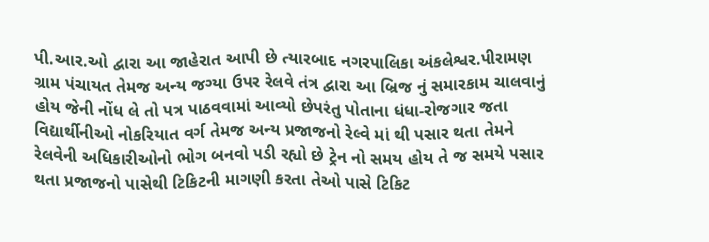પી.આર.ઓ દ્વારા આ જાહેરાત આપી છે ત્યારબાદ નગરપાલિકા અંકલેશ્વર.પીરામણ ગ્રામ પંચાયત તેમજ અન્ય જગ્યા ઉપર રેલવે તંત્ર દ્વારા આ બ્રિજ નું સમારકામ ચાલવાનું હોય જેની નોંધ લે તો પત્ર પાઠવવામાં આવ્યો છેપરંતુ પોતાના ધંધા-રોજગાર જતા વિદ્યાર્થીનીઓ નોકરિયાત વર્ગ તેમજ અન્ય પ્રજાજનો રેલ્વે માં થી પસાર થતા તેમને રેલવેની અધિકારીઓનો ભોગ બનવો પડી રહ્યો છે ટ્રેન નો સમય હોય તે જ સમયે પસાર થતા પ્રજાજનો પાસેથી ટિકિટની માગણી કરતા તેઓ પાસે ટિકિટ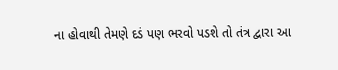ના હોવાથી તેમણે દડં પણ ભરવો પડશે તો તંત્ર દ્વારા આ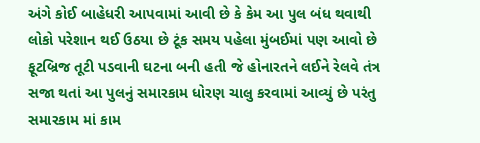અંગે કોઈ બાહેધરી આપવામાં આવી છે કે કેમ આ પુલ બંધ થવાથી લોકો પરેશાન થઈ ઉઠયા છે ટૂંક સમય પહેલા મુંબઈમાં પણ આવો છે ફૂટબ્રિજ તૂટી પડવાની ઘટના બની હતી જે હોનારતને લઈને રેલવે તંત્ર સજા થતાં આ પુલનું સમારકામ ધોરણ ચાલુ કરવામાં આવ્યું છે પરંતુ સમારકામ માં કામ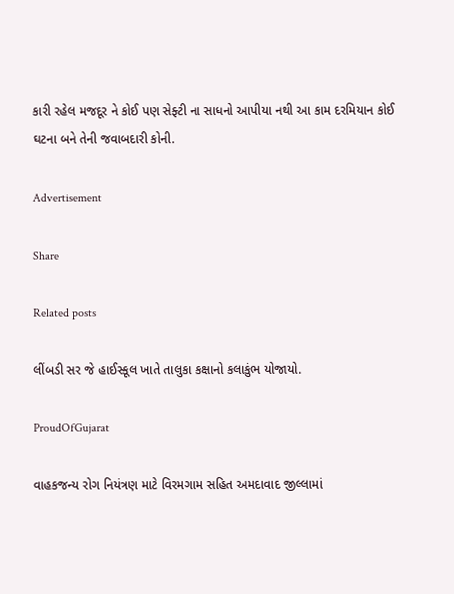કારી રહેલ મજદૂર ને કોઈ પણ સેફ્ટી ના સાધનો આપીયા નથી આ કામ દરમિયાન કોઈ ઘટના બને તેની જવાબદારી કોની.

Advertisement

Share

Related posts

લીંબડી સર જે હાઈસ્કૂલ ખાતે તાલુકા કક્ષાનો કલાકુંભ યોજાયો.

ProudOfGujarat

વાહકજન્ય રોગ નિયંત્રણ માટે વિરમગામ સહિત અમદાવાદ જીલ્લામાં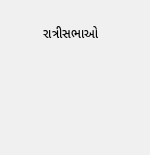રાત્રીસભાઓ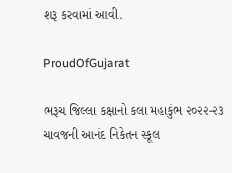શરૂ કરવામાં આવી.

ProudOfGujarat

ભરૂચ જિલ્લા કક્ષાનો કલા મહાકુંભ ૨૦૨૨-૨૩ ચાવજની આનંદ નિકેતન સ્કૂલ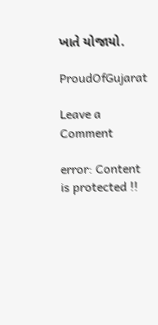ખાતે યોજાયો.

ProudOfGujarat

Leave a Comment

error: Content is protected !!